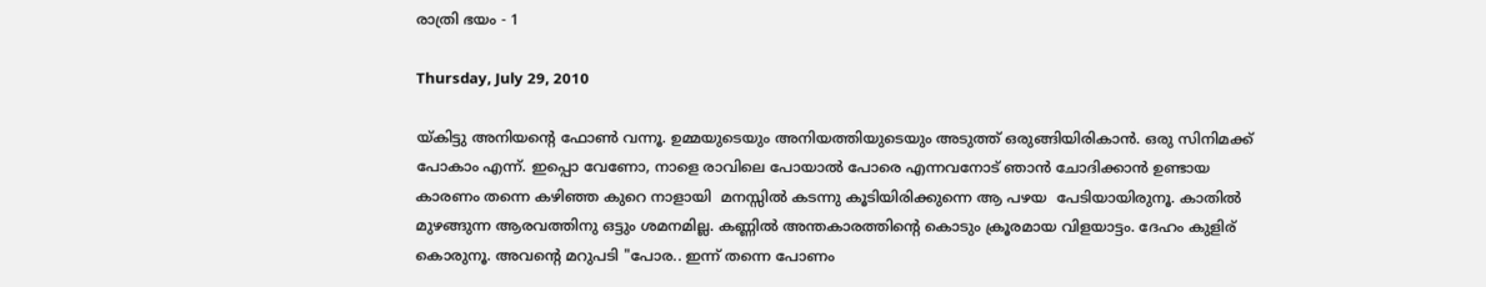രാത്രി ഭയം - 1

Thursday, July 29, 2010

യ്കിട്ടു അനിയന്റെ ഫോണ്‍ വന്നൂ. ഉമ്മയുടെയും അനിയത്തിയുടെയും അടുത്ത് ഒരുങ്ങിയിരികാന്‍. ഒരു സിനിമക്ക് പോകാം എന്ന്. ഇപ്പൊ വേണോ, നാളെ രാവിലെ പോയാല്‍ പോരെ എന്നവനോട് ഞാന്‍ ചോദിക്കാന്‍ ഉണ്ടായ കാരണം തന്നെ കഴിഞ്ഞ കുറെ നാളായി  മനസ്സില്‍ കടന്നു കൂടിയിരിക്കുന്നെ ആ പഴയ  പേടിയായിരുനൂ. കാതില്‍ മുഴങ്ങുന്ന ആരവത്തിനു ഒട്ടും ശമനമില്ല. കണ്ണില്‍ അന്തകാരത്തിന്റെ കൊടും ക്രൂരമായ വിളയാട്ടം. ദേഹം കുളിര് കൊരുനൂ. അവന്റെ മറുപടി "പോര.. ഇന്ന് തന്നെ പോണം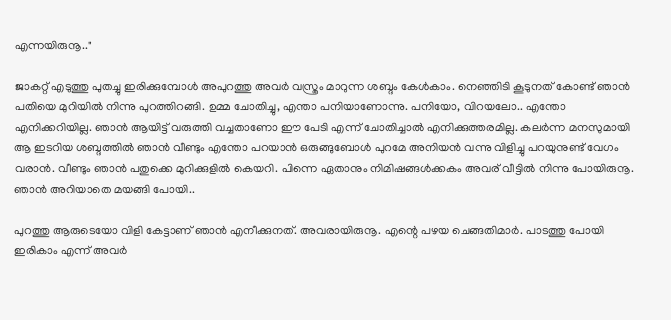എന്നയിരുനൂ.."

ജാകറ്റ് എടുത്തു പുതച്ചു ഇരിക്കുമ്പോള്‍ അപുറത്തു അവര്‍ വസ്ത്രം മാറുന്ന ശബ്ദം കേള്‍കാം. നെഞ്ഞിടി കൂടുനത് കോണ്ട് ഞാന്‍ പതിയെ മുറിയില്‍ നിന്നു പുറത്തിറങ്ങി. ഉമ്മ ചോതിച്ചു, എന്താ പനിയാണോന്നു. പനിയോ, വിറയലോ.. എന്തോ എനിക്കറിയില്ല. ഞാന്‍ ആയിട്ട് വരുത്തി വച്ചതാണോ ഈ പേടി എന്ന് ചോതിച്ചാല്‍ എനിക്കുത്തരമില്ല. കലര്‍ന്ന മനസുമായി ആ ഇടറിയ ശബ്ദത്തില്‍ ഞാന്‍ വീണ്ടും എന്തോ പറയാന്‍ ഒരുങ്ങുബോള്‍ പുറമേ അനിയന്‍ വന്നു വിളിച്ചു പറയുനുണ്ട് വേഗം വരാന്‍. വീണ്ടും ഞാന്‍ പതുക്കെ മുറിക്കുളില്‍ കെയറി. പിന്നെ ഏതാനും നിമിഷങ്ങള്‍ക്കകം അവര് വീട്ടില്‍ നിന്നു പോയിരുനൂ. ഞാന്‍ അറിയാതെ മയങ്ങി പോയി..

പുറത്തു ആരുടെയോ വിളി കേട്ടാണ് ഞാന്‍ എനീക്കുനത്. അവരായിരുനൂ. എന്റെ പഴയ ചെങ്ങതിമാര്‍. പാടത്തു പോയി ഇരികാം എന്ന് അവര്‍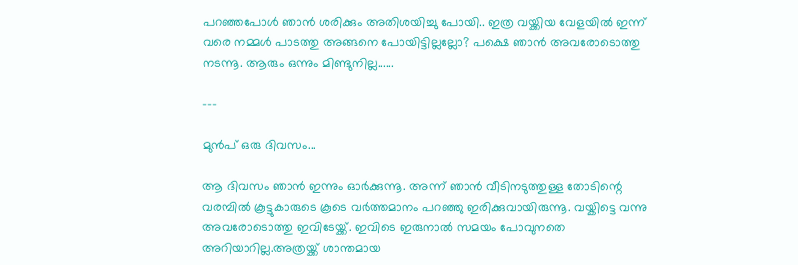പറഞ്ഞപോള്‍ ഞാന്‍ ശരിക്കും അതിശയിച്ചു പോയി.. ഇത്ര വയ്ക്കിയ വേളയില്‍ ഇന്ന് വരെ നമ്മള്‍ പാടത്തു അങ്ങനെ പോയിട്ടില്ലല്ലോ? പക്ഷെ ഞാന്‍ അവരോടൊത്തു നടന്നൂ. ആരും ഒന്നും മിണ്ടുനില്ല......

---

മുന്‍പ് ഒരു ദിവസം...

ആ ദിവസം ഞാന്‍ ഇന്നും ഓര്‍ക്കുന്നൂ. അന്ന് ഞാന്‍ വീടിനടുത്തുള്ള തോടിന്റെ വരമ്പില്‍ കൂട്ടുകാരുടെ കൂടെ വര്‍ത്തമാനം പറഞ്ഞു ഇരിക്കുവായിരുന്നൂ. വയ്കിട്ടെ വന്നു അവരോടൊത്തു ഇവിടേയ്ക്ക്. ഇവിടെ ഇരുനാല്‍ സമയം പോവുനതെ അറിയാറില്ല.അത്രയ്ക്ക് ശാന്തമായ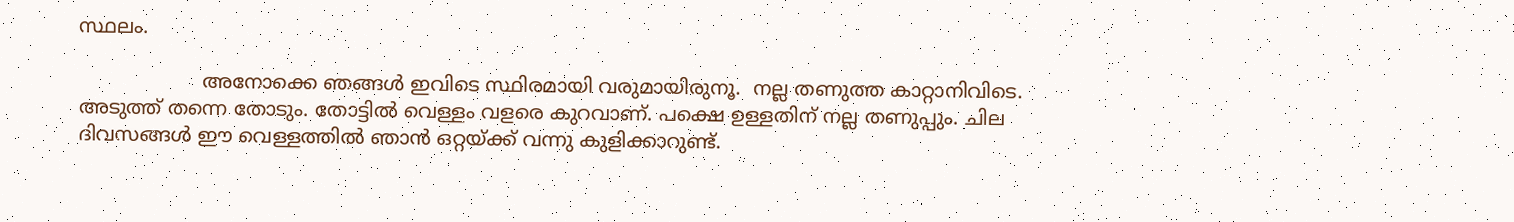സ്ഥലം.

                    അനോക്കെ ഞങ്ങള്‍ ഇവിടെ സ്ഥിരമായി വരുമായിരുനൂ.  നല്ല തണുത്ത കാറ്റാനിവിടെ. അടുത്ത് തന്നെ തോടും. തോട്ടില്‍ വെള്ളം വളരെ കുറവാണ്. പക്ഷെ ഉള്ളതിന് നല്ല തണുപ്പും. ചില  ദിവസങ്ങള്‍ ഈ വെള്ളത്തില്‍ ഞാന്‍ ഒറ്റയ്ക്ക് വന്നു കുളിക്കാറുണ്ട്.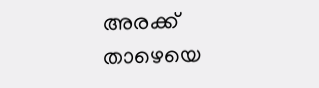അരക്ക് താഴെയെ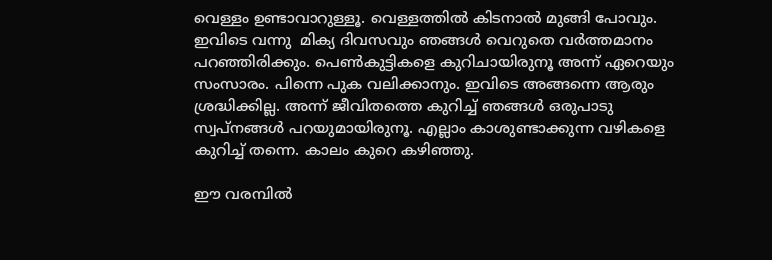വെള്ളം ഉണ്ടാവാറുള്ളൂ. വെള്ളത്തില്‍ കിടനാല്‍ മുങ്ങി പോവും. ഇവിടെ വന്നു  മിക്യ ദിവസവും ഞങ്ങള്‍ വെറുതെ വര്‍ത്തമാനം പറഞ്ഞിരിക്കും. പെണ്‍കുട്ടികളെ കുറിചായിരുനൂ അന്ന് ഏറെയും സംസാരം. പിന്നെ പുക വലിക്കാനും. ഇവിടെ അങ്ങന്നെ ആരും ശ്രദ്ധിക്കില്ല. അന്ന് ജീവിതത്തെ കുറിച്ച് ഞങ്ങള്‍ ഒരുപാടു സ്വപ്നങ്ങള്‍ പറയുമായിരുനൂ. എല്ലാം കാശുണ്ടാക്കുന്ന വഴികളെ കുറിച്ച് തന്നെ. കാലം കുറെ കഴിഞ്ഞു.

ഈ വരമ്പില്‍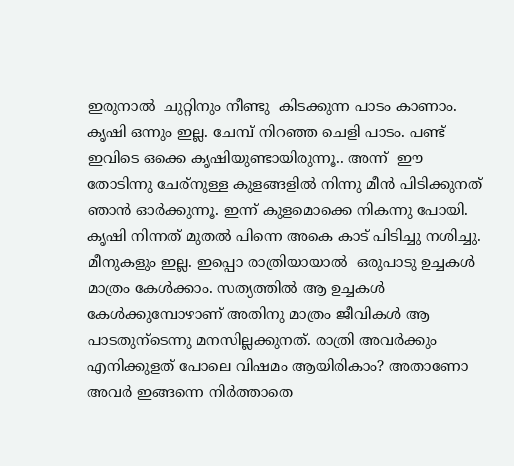ഇരുനാല്‍  ചുറ്റിനും നീണ്ടു  കിടക്കുന്ന പാടം കാണാം. കൃഷി ഒന്നും ഇല്ല. ചേമ്പ് നിറഞ്ഞ ചെളി പാടം. പണ്ട് ഇവിടെ ഒക്കെ കൃഷിയുണ്ടായിരുന്നൂ.. അന്ന്  ഈ തോടിന്നു ചേര്നുള്ള കുളങ്ങളില്‍ നിന്നു മീന്‍ പിടിക്കുനത് ഞാന്‍ ഓര്‍ക്കുന്നൂ. ഇന്ന് കുളമൊക്കെ നികന്നു പോയി. കൃഷി നിന്നത് മുതല്‍ പിന്നെ അകെ കാട് പിടിച്ചു നശിച്ചു. മീനുകളും ഇല്ല. ഇപ്പൊ രാത്രിയായാല്‍  ഒരുപാടു ഉച്ചകള്‍ മാത്രം കേള്‍ക്കാം. സത്യത്തില്‍ ആ ഉച്ചകള്‍ കേള്‍ക്കുമ്പോഴാണ് അതിനു മാത്രം ജീവികള്‍ ആ പാടതുന്ടെന്നു മനസില്ലക്കുനത്. രാത്രി അവര്‍ക്കും എനിക്കുളത് പോലെ വിഷമം ആയിരികാം? അതാണോ അവര്‍ ഇങ്ങന്നെ നിര്‍ത്താതെ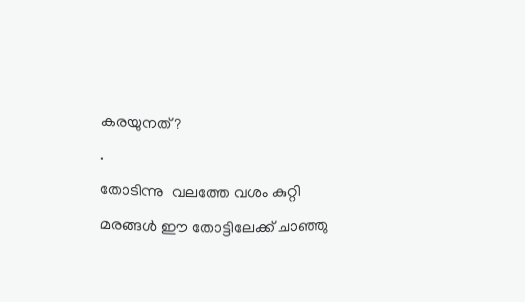കരയുനത്?
.
തോടിന്നു  വലത്തേ വശം കുറ്റി മരങ്ങള്‍ ഈ തോട്ടിലേക്ക് ചാഞ്ഞു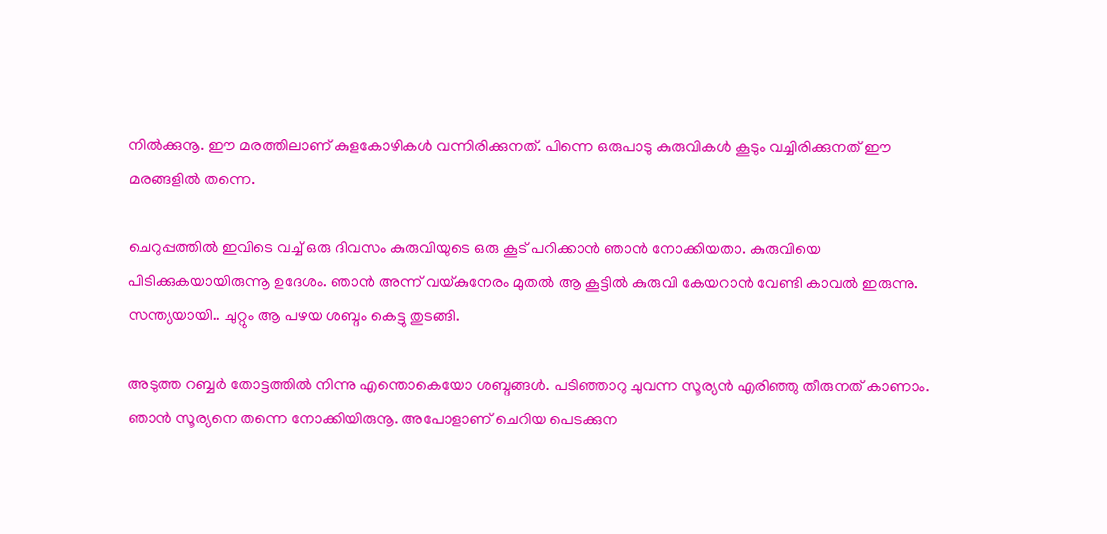നില്‍ക്കുനൂ. ഈ മരത്തിലാണ് കുളകോഴികള്‍ വന്നിരിക്കുനത്. പിന്നെ ഒരുപാടു കുരുവികള്‍ കൂടും വച്ചിരിക്കുനത് ഈ മരങ്ങളില്‍ തന്നെ.

ചെറുപ്പത്തില്‍ ഇവിടെ വച്ച് ഒരു ദിവസം കുരുവിയുടെ ഒരു കൂട് പറിക്കാന്‍ ഞാന്‍ നോക്കിയതാ. കുരുവിയെ പിടിക്കുകയായിരുന്നൂ ഉദേശം. ഞാന്‍ അന്ന് വയ്കുനേരം മുതല്‍ ആ കൂട്ടില്‍ കുരുവി കേയറാന്‍ വേണ്ടി കാവല്‍ ഇരുന്നു. സന്ത്യയായി.. ചുറ്റും ആ പഴയ ശബ്ദം കെട്ടു തുടങ്ങി.

അടുത്ത റബ്ബര്‍ തോട്ടത്തില്‍ നിന്നു എന്തൊകെയോ ശബ്ദങ്ങള്‍. പടിഞ്ഞാറു ചുവന്ന സൂര്യന്‍ എരിഞ്ഞു തീരുനത് കാണാം. ഞാന്‍ സൂര്യനെ തന്നെ നോക്കിയിരുനൂ. അപോളാണ് ചെറിയ പെടക്കുന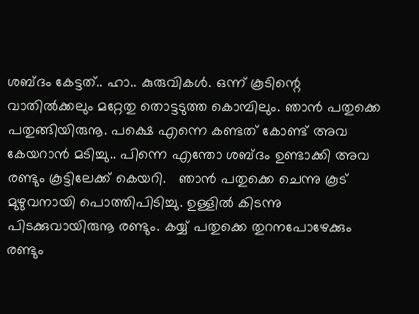ശബ്ദം കേട്ടത്.. ഹാ.. കുരുവികള്‍. ഒന്ന് കൂടിന്റെ വാതില്‍ക്കലും മറ്റേതു തൊട്ടടുത്ത കൊമ്പിലും. ഞാന്‍ പതുക്കെ പതുങ്ങിയിരുനൂ. പക്ഷെ എന്നെ കണ്ടത് കോണ്ട് അവ കേയറാന്‍ മടിച്ചു.. പിന്നെ എന്തോ ശബ്ദം ഉണ്ടാക്കി അവ രണ്ടും കൂട്ടിലേക്ക് കെയറി.   ഞാന്‍ പതുക്കെ ചെന്നു കൂട് മുഴുവനായി പൊത്തിപിടിച്ചു. ഉള്ളില്‍ കിടന്നു പിടക്കുവായിരുനൂ രണ്ടും. കയ്യ് പതുക്കെ തുറനപോഴേക്കും രണ്ടും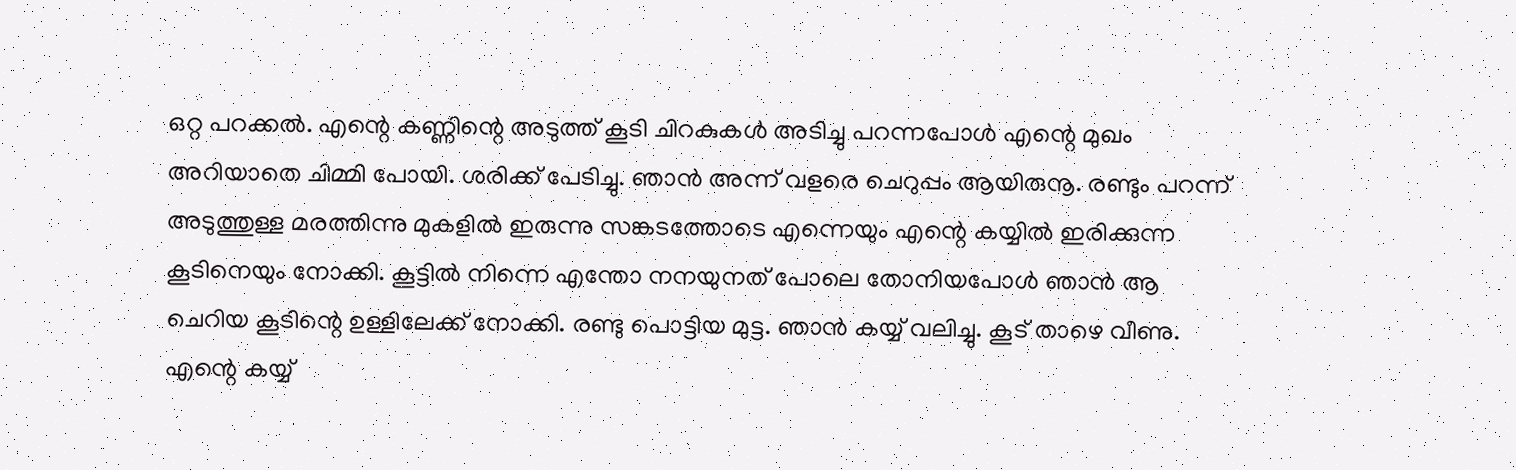ഒറ്റ പറക്കല്‍. എന്റെ കണ്ണിന്റെ അടുത്ത് കൂടി ചിറകുകള്‍ അടിച്ചു പറന്നപോള്‍ എന്റെ മുഖം അറിയാതെ ചിമ്മി പോയി. ശരിക്ക് പേടിച്ചു. ഞാന്‍ അന്ന് വളരെ ചെറുപ്പം ആയിരുനൂ. രണ്ടും പറന്ന് അടുത്തുള്ള മരത്തിന്നു മുകളില്‍ ഇരുന്നു സങ്കടത്തോടെ എന്നെയും എന്റെ കയ്യില്‍ ഇരിക്കുന്ന കൂടിനെയും നോക്കി. കൂട്ടില്‍ നിന്നെ എന്തോ നനയുനത് പോലെ തോനിയപോള്‍ ഞാന്‍ ആ ചെറിയ കൂടിന്റെ ഉള്ളിലേക്ക് നോക്കി. രണ്ടു പൊട്ടിയ മുട്ട. ഞാന്‍ കയ്യ് വലിച്ചു. കൂട് താഴെ വീണു. എന്റെ കയ്യ്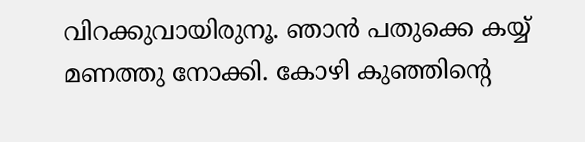വിറക്കുവായിരുനൂ. ഞാന്‍ പതുക്കെ കയ്യ് മണത്തു നോക്കി. കോഴി കുഞ്ഞിന്റെ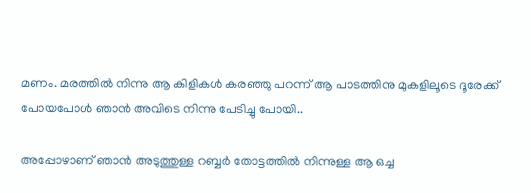മണം. മരത്തില്‍ നിന്നു ആ കിളികള്‍ കരഞ്ഞു പറന്ന് ആ പാടത്തിനു മുകളിലൂടെ ദൂരേക്ക്‌ പോയപോള്‍ ഞാന്‍ അവിടെ നിന്നു പേടിച്ചു പോയി..

അപ്പോഴാണ്‌ ഞാന്‍ അടുത്തുള്ള റബ്ബര്‍ തോട്ടത്തില്‍ നിന്നുള്ള ആ ഒച്ച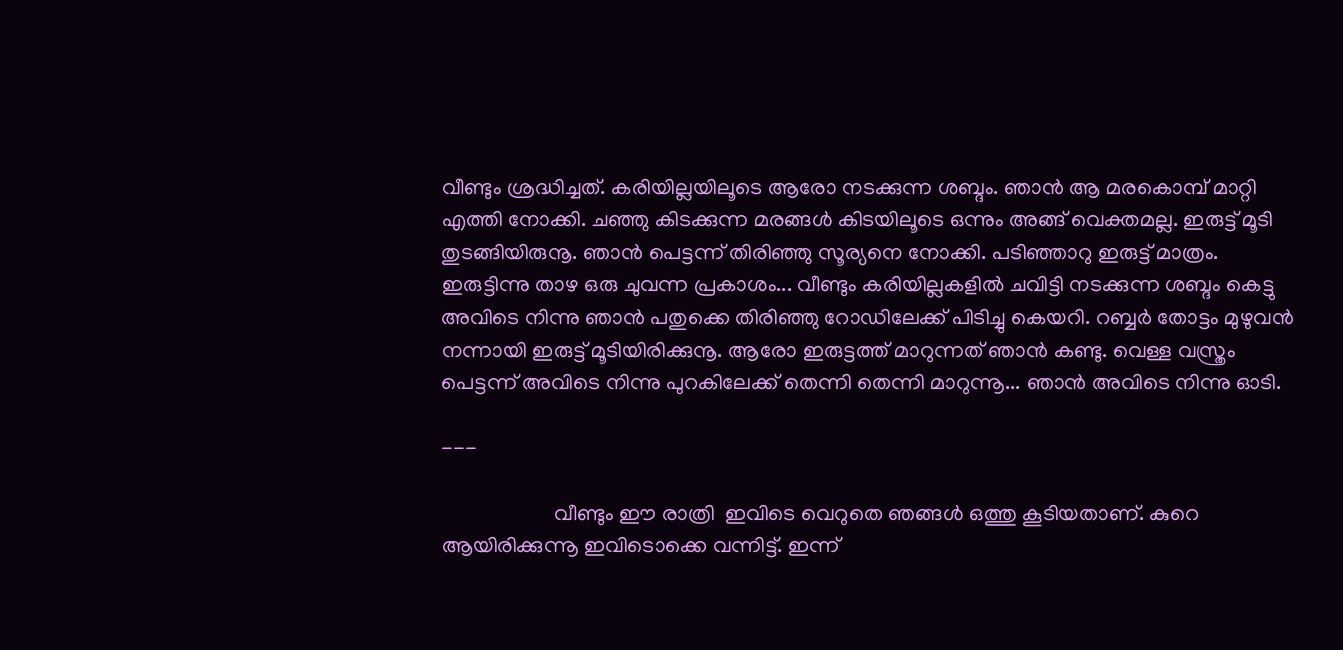വീണ്ടും ശ്രദ്ധിച്ചത്. കരിയില്ലയിലൂടെ ആരോ നടക്കുന്ന ശബ്ദം. ഞാന്‍ ആ മരകൊമ്പ് മാറ്റി എത്തി നോക്കി. ചഞ്ഞു കിടക്കുന്ന മരങ്ങള്‍ കിടയിലൂടെ ഒന്നും അങ്ങ് വെക്തമല്ല. ഇരുട്ട് മൂടി തുടങ്ങിയിരുനൂ. ഞാന്‍ പെട്ടന്ന് തിരിഞ്ഞു സൂര്യനെ നോക്കി. പടിഞ്ഞാറു ഇരുട്ട് മാത്രം. ഇരുട്ടിന്നു താഴ ഒരു ചുവന്ന പ്രകാശം... വീണ്ടും കരിയില്ലകളില്‍ ചവിട്ടി നടക്കുന്ന ശബ്ദം കെട്ടു  അവിടെ നിന്നു ഞാന്‍ പതുക്കെ തിരിഞ്ഞു റോഡിലേക്ക് പിടിച്ചു കെയറി. റബ്ബര്‍ തോട്ടം മുഴുവന്‍ നന്നായി ഇരുട്ട് മൂടിയിരിക്കുനൂ. ആരോ ഇരുട്ടത്ത്‌ മാറുന്നത് ഞാന്‍ കണ്ടു. വെള്ള വസ്ത്രം പെട്ടന്ന് അവിടെ നിന്നു പുറകിലേക്ക് തെന്നി തെന്നി മാറുന്നൂ... ഞാന്‍ അവിടെ നിന്നു ഓടി.

---

                     വീണ്ടും ഈ രാത്രി  ഇവിടെ വെറുതെ ഞങ്ങള്‍ ഒത്തു കൂടിയതാണ്. കുറെ ആയിരിക്കുന്നൂ ഇവിടൊക്കെ വന്നിട്ട്. ഇന്ന്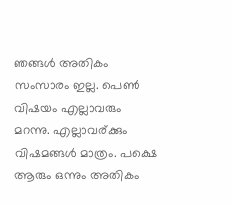ഞങ്ങള്‍ അതികം സംസാരം ഇല്ല. പെണ്‍ വിഷയം എല്ലാവരും മറന്നു. എല്ലാവര്ക്കും വിഷമങ്ങള്‍ മാത്രം. പക്ഷെ ആരും ഒന്നും അതികം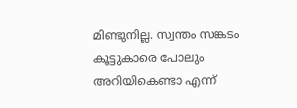മിണ്ടുനില്ല. സ്വന്തം സങ്കടം കൂട്ടുകാരെ പോലും അറിയികെണ്ടാ എന്ന്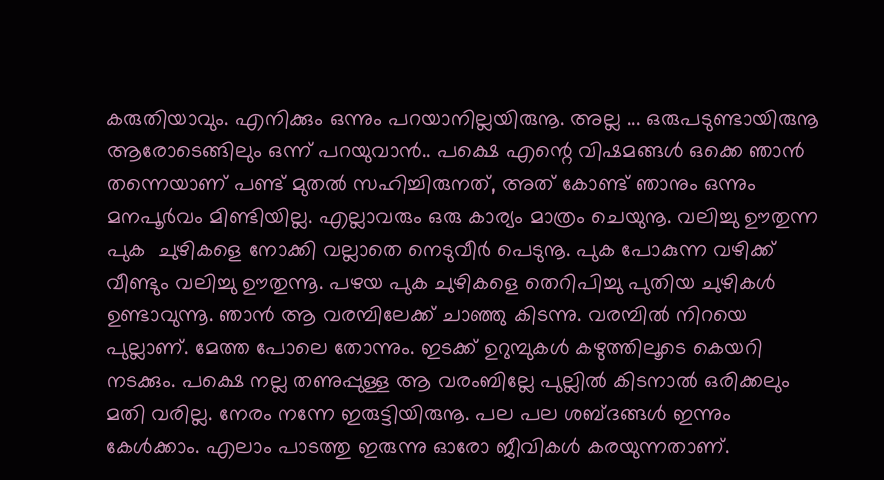കരുതിയാവും. എനിക്കും ഒന്നും പറയാനില്ലയിരുനൂ. അല്ല ... ഒരുപടുണ്ടായിരുനൂ ആരോടെങ്ങിലും ഒന്ന് പറയുവാന്‍.. പക്ഷെ എന്റെ വിഷമങ്ങള്‍ ഒക്കെ ഞാന്‍ തന്നെയാണ് പണ്ട് മുതല്‍ സഹിച്ചിരുനത്, അത് കോണ്ട് ഞാനും ഒന്നും മനപൂര്‍വം മിണ്ടിയില്ല. എല്ലാവരും ഒരു കാര്യം മാത്രം ചെയുനൂ. വലിച്ചു ഊതുന്ന പുക  ചുഴികളെ നോക്കി വല്ലാതെ നെടുവീര്‍ പെടുനൂ. പുക പോകുന്ന വഴിക്ക് വീണ്ടും വലിച്ചു ഊതുന്നൂ. പഴയ പുക ചുഴികളെ തെറിപിച്ചു പുതിയ ചുഴികള്‍ ഉണ്ടാവുന്നൂ. ഞാന്‍ ആ വരമ്പിലേക്ക്‌ ചാഞ്ഞു കിടന്നു. വരമ്പില്‍ നിറയെ പുല്ലാണ്. മേത്ത പോലെ തോന്നും. ഇടക്ക് ഉറുമ്പുകള്‍ കഴുത്തിലൂടെ കെയറി നടക്കും. പക്ഷെ നല്ല തണുപ്പുള്ള ആ വരംബില്ലേ പുല്ലില്‍ കിടനാല്‍ ഒരിക്കലും മതി വരില്ല. നേരം നന്നേ ഇരുട്ടിയിരുനൂ. പല പല ശബ്ദങ്ങള്‍ ഇന്നും കേള്‍ക്കാം. എലാം പാടത്തു ഇരുന്നു ഓരോ ജീവികള്‍ കരയുന്നതാണ്.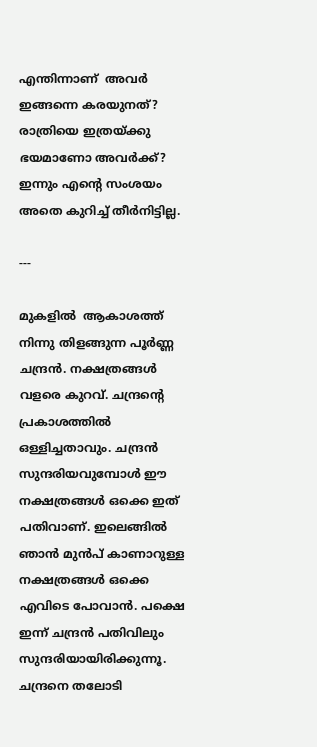എന്തിന്നാണ്  അവര്‍ ഇങ്ങന്നെ കരയുനത്? രാത്രിയെ ഇത്രയ്ക്കു ഭയമാണോ അവര്‍ക്ക്?  ഇന്നും എന്റെ സംശയം അതെ കുറിച്ച് തീര്‍നിട്ടില്ല.

---

മുകളില്‍  ആകാശത്ത് നിന്നു തിളങ്ങുന്ന പൂര്‍ണ്ണ ചന്ദ്രന്‍. നക്ഷത്രങ്ങള്‍ വളരെ കുറവ്. ചന്ദ്രന്റെ പ്രകാശത്തില്‍ ഒള്ളിച്ചതാവും. ചന്ദ്രന്‍ സുന്ദരിയവുമ്പോള്‍ ഈ നക്ഷത്രങ്ങള്‍ ഒക്കെ ഇത് പതിവാണ്. ഇലെങ്ങില്‍ ഞാന്‍ മുന്‍പ് കാണാറുള്ള നക്ഷത്രങ്ങള്‍ ഒക്കെ എവിടെ പോവാന്‍. പക്ഷെ ഇന്ന് ചന്ദ്രന്‍ പതിവിലും സുന്ദരിയായിരിക്കുന്നൂ.  ചന്ദ്രനെ തലോടി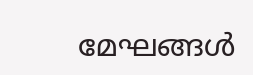മേഘങ്ങള്‍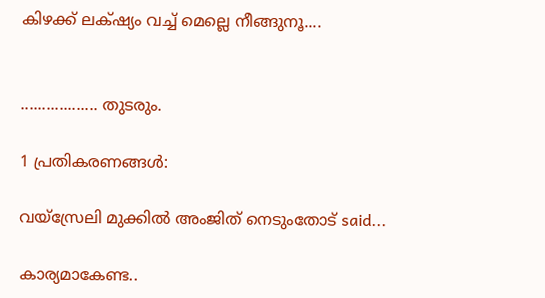കിഴക്ക് ലക്‌ഷ്യം വച്ച് മെല്ലെ നീങ്ങുനൂ....


.................. തുടരും.

1 പ്രതികരണങ്ങള്‍:

വയ്സ്രേലി മുക്കില്‍ അംജിത് നെടുംതോട് said...

കാര്യമാകേണ്ട..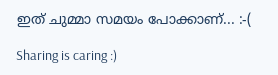ഇത് ചുമ്മാ സമയം പോക്കാണ്... :-(

Sharing is caring :)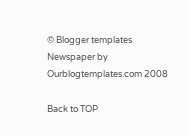© Blogger templates Newspaper by Ourblogtemplates.com 2008

Back to TOP